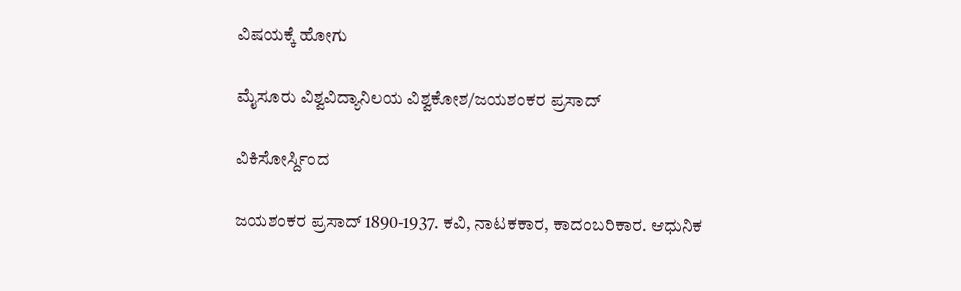ವಿಷಯಕ್ಕೆ ಹೋಗು

ಮೈಸೂರು ವಿಶ್ವವಿದ್ಯಾನಿಲಯ ವಿಶ್ವಕೋಶ/ಜಯಶಂಕರ ಪ್ರಸಾದ್

ವಿಕಿಸೋರ್ಸ್ದಿಂದ

ಜಯಶಂಕರ ಪ್ರಸಾದ್ 1890-1937. ಕವಿ, ನಾಟಕಕಾರ, ಕಾದಂಬರಿಕಾರ. ಆಧುನಿಕ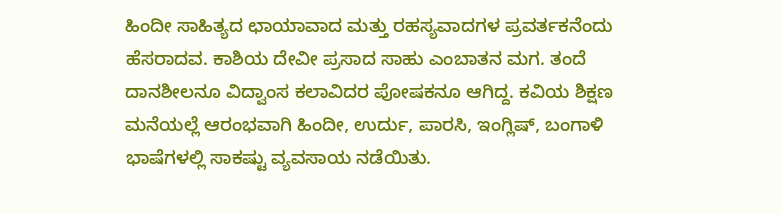ಹಿಂದೀ ಸಾಹಿತ್ಯದ ಛಾಯಾವಾದ ಮತ್ತು ರಹಸ್ಯವಾದಗಳ ಪ್ರವರ್ತಕನೆಂದು ಹೆಸರಾದವ. ಕಾಶಿಯ ದೇವೀ ಪ್ರಸಾದ ಸಾಹು ಎಂಬಾತನ ಮಗ. ತಂದೆ ದಾನಶೀಲನೂ ವಿದ್ವಾಂಸ ಕಲಾವಿದರ ಪೋಷಕನೂ ಆಗಿದ್ದ. ಕವಿಯ ಶಿಕ್ಷಣ ಮನೆಯಲ್ಲೆ ಆರಂಭವಾಗಿ ಹಿಂದೀ, ಉರ್ದು, ಪಾರಸಿ, ಇಂಗ್ಲಿಷ್, ಬಂಗಾಳಿ ಭಾಷೆಗಳಲ್ಲಿ ಸಾಕಷ್ಟು ವ್ಯವಸಾಯ ನಡೆಯಿತು.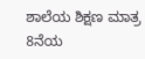ಶಾಲೆಯ ಶಿಕ್ಷಣ ಮಾತ್ರ 8ನೆಯ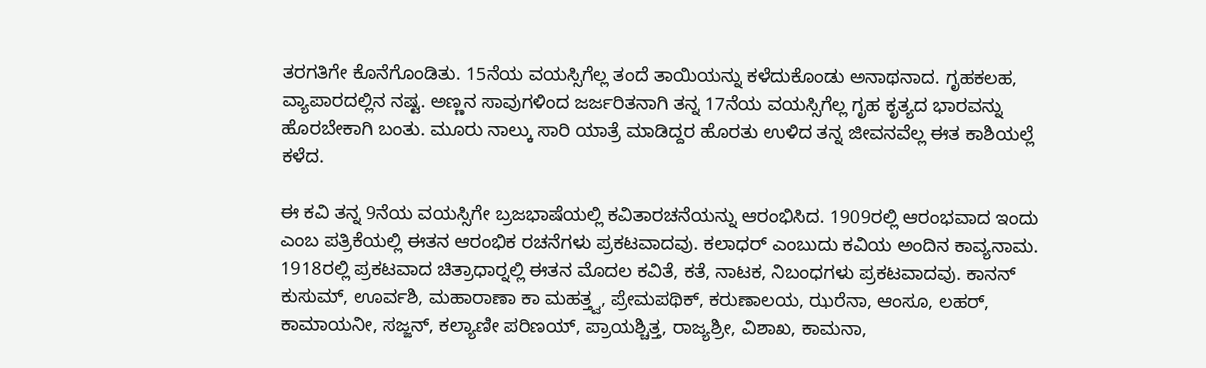ತರಗತಿಗೇ ಕೊನೆಗೊಂಡಿತು. 15ನೆಯ ವಯಸ್ಸಿಗೆಲ್ಲ ತಂದೆ ತಾಯಿಯನ್ನು ಕಳೆದುಕೊಂಡು ಅನಾಥನಾದ. ಗೃಹಕಲಹ, ವ್ಯಾಪಾರದಲ್ಲಿನ ನಷ್ಟ. ಅಣ್ಣನ ಸಾವುಗಳಿಂದ ಜರ್ಜರಿತನಾಗಿ ತನ್ನ 17ನೆಯ ವಯಸ್ಸಿಗೆಲ್ಲ ಗೃಹ ಕೃತ್ಯದ ಭಾರವನ್ನು ಹೊರಬೇಕಾಗಿ ಬಂತು. ಮೂರು ನಾಲ್ಕು ಸಾರಿ ಯಾತ್ರೆ ಮಾಡಿದ್ದರ ಹೊರತು ಉಳಿದ ತನ್ನ ಜೀವನವೆಲ್ಲ ಈತ ಕಾಶಿಯಲ್ಲೆ ಕಳೆದ.

ಈ ಕವಿ ತನ್ನ 9ನೆಯ ವಯಸ್ಸಿಗೇ ಬ್ರಜಭಾಷೆಯಲ್ಲಿ ಕವಿತಾರಚನೆಯನ್ನು ಆರಂಭಿಸಿದ. 1909ರಲ್ಲಿ ಆರಂಭವಾದ ಇಂದು ಎಂಬ ಪತ್ರಿಕೆಯಲ್ಲಿ ಈತನ ಆರಂಭಿಕ ರಚನೆಗಳು ಪ್ರಕಟವಾದವು. ಕಲಾಧರ್ ಎಂಬುದು ಕವಿಯ ಅಂದಿನ ಕಾವ್ಯನಾಮ. 1918ರಲ್ಲಿ ಪ್ರಕಟವಾದ ಚಿತ್ರಾಧಾರ್‍ನಲ್ಲಿ ಈತನ ಮೊದಲ ಕವಿತೆ, ಕತೆ, ನಾಟಕ, ನಿಬಂಧಗಳು ಪ್ರಕಟವಾದವು. ಕಾನನ್ ಕುಸುಮ್, ಊರ್ವಶಿ, ಮಹಾರಾಣಾ ಕಾ ಮಹತ್ತ್ವ, ಪ್ರೇಮಪಥಿಕ್, ಕರುಣಾಲಯ, ಝರೆನಾ, ಆಂಸೂ, ಲಹರ್, ಕಾಮಾಯನೀ, ಸಜ್ಜನ್, ಕಲ್ಯಾಣೀ ಪರಿಣಯ್, ಪ್ರಾಯಶ್ಚಿತ್ತ, ರಾಜ್ಯಶ್ರೀ, ವಿಶಾಖ, ಕಾಮನಾ,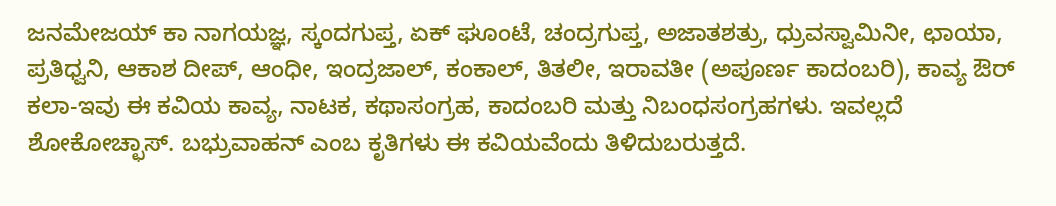ಜನಮೇಜಯ್ ಕಾ ನಾಗಯಜ್ಞ, ಸ್ಕಂದಗುಪ್ತ, ಏಕ್ ಘೂಂಟೆ, ಚಂದ್ರಗುಪ್ತ, ಅಜಾತಶತ್ರು, ಧ್ರುವಸ್ವಾಮಿನೀ, ಛಾಯಾ, ಪ್ರತಿಧ್ವನಿ, ಆಕಾಶ ದೀಪ್, ಆಂಧೀ, ಇಂದ್ರಜಾಲ್, ಕಂಕಾಲ್, ತಿತಲೀ, ಇರಾವತೀ (ಅಪೂರ್ಣ ಕಾದಂಬರಿ), ಕಾವ್ಯ ಔರ್ ಕಲಾ-ಇವು ಈ ಕವಿಯ ಕಾವ್ಯ, ನಾಟಕ, ಕಥಾಸಂಗ್ರಹ, ಕಾದಂಬರಿ ಮತ್ತು ನಿಬಂಧಸಂಗ್ರಹಗಳು. ಇವಲ್ಲದೆ ಶೋಕೋಚ್ಛಾಸ್. ಬಭ್ರುವಾಹನ್ ಎಂಬ ಕೃತಿಗಳು ಈ ಕವಿಯವೆಂದು ತಿಳಿದುಬರುತ್ತದೆ.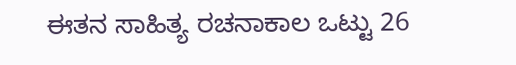ಈತನ ಸಾಹಿತ್ಯ ರಚನಾಕಾಲ ಒಟ್ಟು 26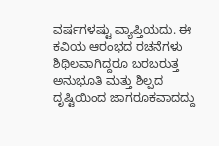ವರ್ಷಗಳಷ್ಟು ವ್ಯಾಪ್ತಿಯದು. ಈ ಕವಿಯ ಆರಂಭದ ರಚನೆಗಳು ಶಿಥಿಲವಾಗಿದ್ದರೂ ಬರಬರುತ್ತ ಅನುಭೂತಿ ಮತ್ತು ಶಿಲ್ಪದ ದೃಷ್ಟಿಯಿಂದ ಜಾಗರೂಕವಾದದ್ದು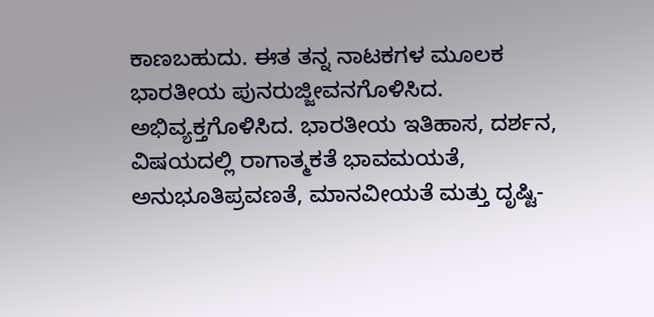ಕಾಣಬಹುದು. ಈತ ತನ್ನ ನಾಟಕಗಳ ಮೂಲಕ ಭಾರತೀಯ ಪುನರುಜ್ಜೀವನಗೊಳಿಸಿದ. ಅಭಿವ್ಯಕ್ತಗೊಳಿಸಿದ. ಭಾರತೀಯ ಇತಿಹಾಸ, ದರ್ಶನ, ವಿಷಯದಲ್ಲಿ ರಾಗಾತ್ಮಕತೆ ಭಾವಮಯತೆ, ಅನುಭೂತಿಪ್ರವಣತೆ, ಮಾನವೀಯತೆ ಮತ್ತು ದೃಷ್ಟಿ-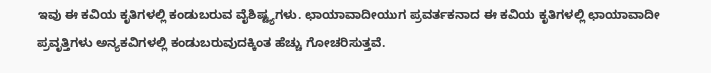ಇವು ಈ ಕವಿಯ ಕೃತಿಗಳಲ್ಲಿ ಕಂಡುಬರುವ ವೈಶಿಷ್ಟ್ಯಗಳು. ಛಾಯಾವಾದೀಯುಗ ಪ್ರವರ್ತಕನಾದ ಈ ಕವಿಯ ಕೃತಿಗಳಲ್ಲಿ ಛಾಯಾವಾದೀ ಪ್ರವೃತ್ತಿಗಳು ಅನ್ಯಕವಿಗಳಲ್ಲಿ ಕಂಡುಬರುವುದಕ್ಕಿಂತ ಹೆಚ್ಚು ಗೋಚರಿಸುತ್ತವೆ.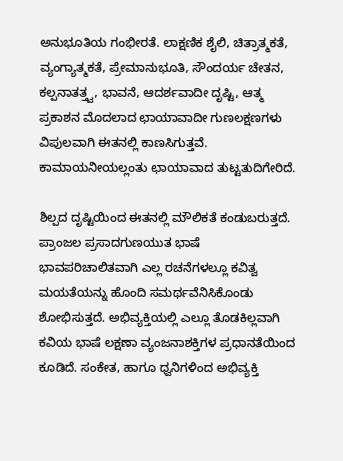ಅನುಭೂತಿಯ ಗಂಭೀರತೆ. ಲಾಕ್ಷಣಿಕ ಶೈಲಿ, ಚಿತ್ರಾತ್ಮಕತೆ, ವ್ಯಂಗ್ಯಾತ್ಮಕತೆ, ಪ್ರೇಮಾನುಭೂತಿ, ಸೌಂದರ್ಯ ಚೇತನ, ಕಲ್ಪನಾತತ್ತ್ವ, ಭಾವನೆ, ಆದರ್ಶವಾದೀ ದೃಷ್ಟಿ, ಆತ್ಮ ಪ್ರಕಾಶನ ಮೊದಲಾದ ಛಾಯಾವಾದೀ ಗುಣಲಕ್ಷಣಗಳು ವಿಪುಲವಾಗಿ ಈತನಲ್ಲಿ ಕಾಣಸಿಗುತ್ತವೆ. ಕಾಮಾಯನೀಯಲ್ಲಂತು ಛಾಯಾವಾದ ತುಟ್ಟತುದಿಗೇರಿದೆ.

ಶಿಲ್ಪದ ದೃಷ್ಟಿಯಿಂದ ಈತನಲ್ಲಿ ಮೌಲಿಕತೆ ಕಂಡುಬರುತ್ತದೆ. ಪ್ರಾಂಜಲ ಪ್ರಸಾದಗುಣಯುತ ಭಾಷೆ ಭಾವಪರಿಚಾಲಿತವಾಗಿ ಎಲ್ಲ ರಚನೆಗಳಲ್ಲೂ ಕವಿತ್ವ ಮಯತೆಯನ್ನು ಹೊಂದಿ ಸಮರ್ಥವೆನಿಸಿಕೊಂಡು ಶೋಭಿಸುತ್ತದೆ. ಅಭಿವ್ಯಕ್ತಿಯಲ್ಲಿ ಎಲ್ಲೂ ತೊಡಕಿಲ್ಲವಾಗಿ ಕವಿಯ ಭಾಷೆ ಲಕ್ಷಣಾ ವ್ಯಂಜನಾಶಕ್ತಿಗಳ ಪ್ರಧಾನತೆಯಿಂದ ಕೂಡಿದೆ. ಸಂಕೇತ, ಹಾಗೂ ಧ್ವನಿಗಳಿಂದ ಅಭಿವ್ಯಕ್ತಿ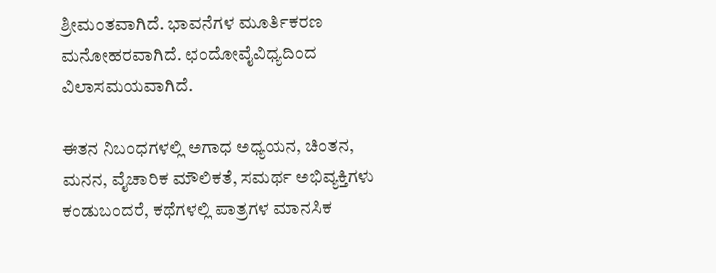ಶ್ರೀಮಂತವಾಗಿದೆ. ಭಾವನೆಗಳ ಮೂರ್ತಿಕರಣ ಮನೋಹರವಾಗಿದೆ. ಛಂದೋವೈವಿಧ್ಯದಿಂದ ವಿಲಾಸಮಯವಾಗಿದೆ.

ಈತನ ನಿಬಂಧಗಳಲ್ಲಿ ಅಗಾಧ ಅಧ್ಯಯನ, ಚಿಂತನ, ಮನನ, ವೈಚಾರಿಕ ಮೌಲಿಕತೆ, ಸಮರ್ಥ ಅಭಿವ್ಯಕ್ತಿಗಳು ಕಂಡುಬಂದರೆ, ಕಥೆಗಳಲ್ಲಿ ಪಾತ್ರಗಳ ಮಾನಸಿಕ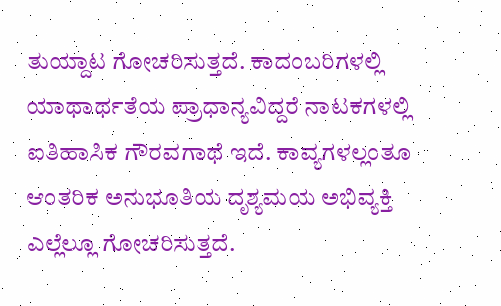ತುಯ್ದಾಟ ಗೋಚರಿಸುತ್ತದೆ. ಕಾದಂಬರಿಗಳಲ್ಲಿ ಯಾಥಾರ್ಥತೆಯ ಪ್ರಾಧಾನ್ಯವಿದ್ದರೆ ನಾಟಕಗಳಲ್ಲಿ ಐತಿಹಾಸಿಕ ಗೌರವಗಾಥೆ ಇದೆ. ಕಾವ್ಯಗಳಲ್ಲಂತೂ ಆಂತರಿಕ ಅನುಭೂತಿಯ ದೃಶ್ಯಮಯ ಅಭಿವ್ಯಕ್ತಿ ಎಲ್ಲೆಲ್ಲೂ ಗೋಚರಿಸುತ್ತದೆ.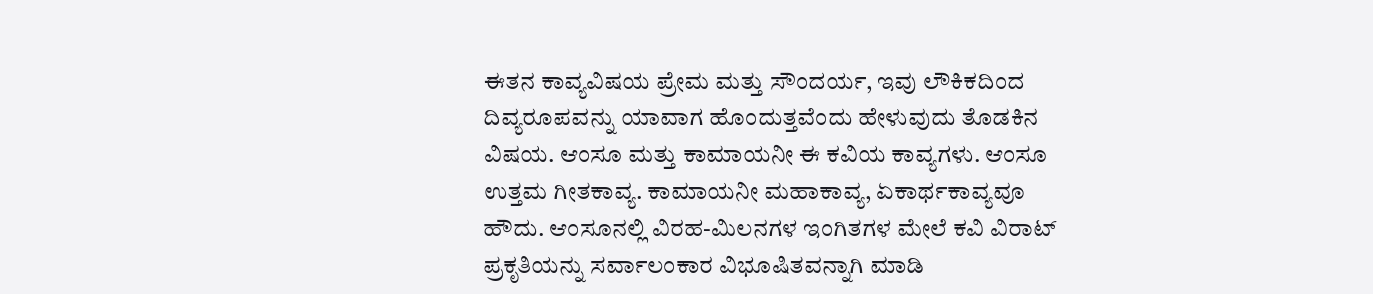ಈತನ ಕಾವ್ಯವಿಷಯ ಪ್ರೇಮ ಮತ್ತು ಸೌಂದರ್ಯ, ಇವು ಲೌಕಿಕದಿಂದ ದಿವ್ಯರೂಪವನ್ನು ಯಾವಾಗ ಹೊಂದುತ್ತವೆಂದು ಹೇಳುವುದು ತೊಡಕಿನ ವಿಷಯ. ಆಂಸೂ ಮತ್ತು ಕಾಮಾಯನೀ ಈ ಕವಿಯ ಕಾವ್ಯಗಳು. ಆಂಸೂ ಉತ್ತಮ ಗೀತಕಾವ್ಯ. ಕಾಮಾಯನೀ ಮಹಾಕಾವ್ಯ, ಏಕಾರ್ಥಕಾವ್ಯವೂ ಹೌದು. ಆಂಸೂನಲ್ಲಿ ವಿರಹ-ಮಿಲನಗಳ ಇಂಗಿತಗಳ ಮೇಲೆ ಕವಿ ವಿರಾಟ್ ಪ್ರಕೃತಿಯನ್ನು ಸರ್ವಾಲಂಕಾರ ವಿಭೂಷಿತವನ್ನಾಗಿ ಮಾಡಿ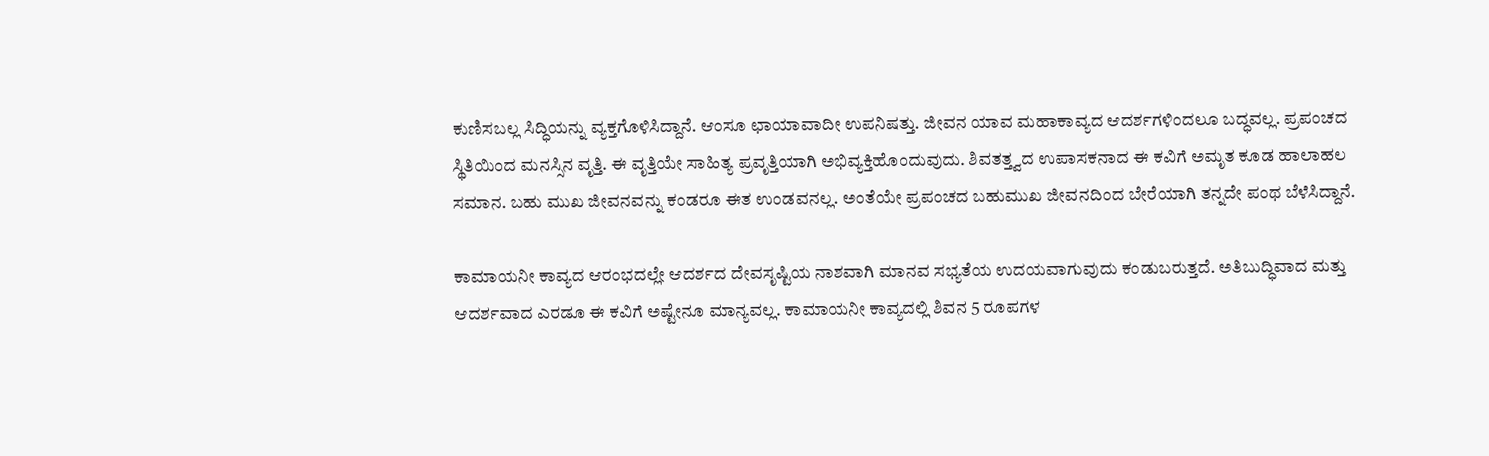ಕುಣಿಸಬಲ್ಲ ಸಿದ್ಧಿಯನ್ನು ವ್ಯಕ್ತಗೊಳಿಸಿದ್ದಾನೆ. ಆಂಸೂ ಛಾಯಾವಾದೀ ಉಪನಿಷತ್ತು. ಜೀವನ ಯಾವ ಮಹಾಕಾವ್ಯದ ಆದರ್ಶಗಳಿಂದಲೂ ಬದ್ಧವಲ್ಲ. ಪ್ರಪಂಚದ ಸ್ಥಿತಿಯಿಂದ ಮನಸ್ಸಿನ ವೃತ್ತಿ. ಈ ವೃತ್ತಿಯೇ ಸಾಹಿತ್ಯ ಪ್ರವೃತ್ತಿಯಾಗಿ ಅಭಿವ್ಯಕ್ತಿಹೊಂದುವುದು. ಶಿವತತ್ತ್ವದ ಉಪಾಸಕನಾದ ಈ ಕವಿಗೆ ಅಮೃತ ಕೂಡ ಹಾಲಾಹಲ ಸಮಾನ. ಬಹು ಮುಖ ಜೀವನವನ್ನು ಕಂಡರೂ ಈತ ಉಂಡವನಲ್ಲ. ಅಂತೆಯೇ ಪ್ರಪಂಚದ ಬಹುಮುಖ ಜೀವನದಿಂದ ಬೇರೆಯಾಗಿ ತನ್ನದೇ ಪಂಥ ಬೆಳೆಸಿದ್ದಾನೆ.

ಕಾಮಾಯನೀ ಕಾವ್ಯದ ಆರಂಭದಲ್ಲೇ ಆದರ್ಶದ ದೇವಸೃಷ್ಟಿಯ ನಾಶವಾಗಿ ಮಾನವ ಸಭ್ಯತೆಯ ಉದಯವಾಗುವುದು ಕಂಡುಬರುತ್ತದೆ. ಅತಿಬುದ್ಧಿವಾದ ಮತ್ತು ಆದರ್ಶವಾದ ಎರಡೂ ಈ ಕವಿಗೆ ಅಷ್ಟೇನೂ ಮಾನ್ಯವಲ್ಲ. ಕಾಮಾಯನೀ ಕಾವ್ಯದಲ್ಲಿ ಶಿವನ 5 ರೂಪಗಳ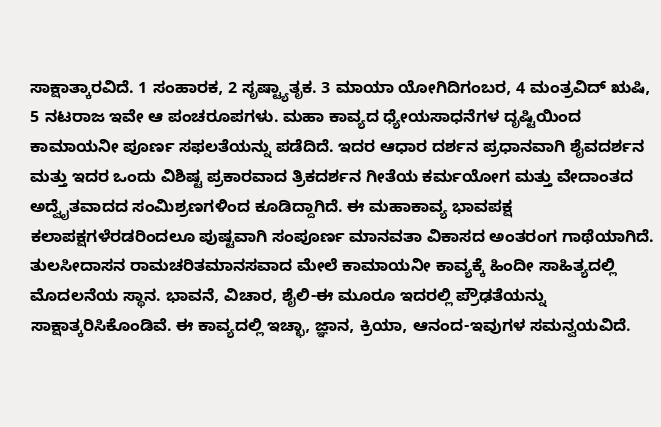ಸಾಕ್ಷಾತ್ಕಾರವಿದೆ. 1 ಸಂಹಾರಕ, 2 ಸೃಷ್ಟ್ಯಾತೃಕ. 3 ಮಾಯಾ ಯೋಗಿದಿಗಂಬರ, 4 ಮಂತ್ರವಿದ್ ಋಷಿ, 5 ನಟರಾಜ ಇವೇ ಆ ಪಂಚರೂಪಗಳು. ಮಹಾ ಕಾವ್ಯದ ಧ್ಯೇಯಸಾಧನೆಗಳ ದೃಷ್ಟಿಯಿಂದ ಕಾಮಾಯನೀ ಪೂರ್ಣ ಸಫಲತೆಯನ್ನು ಪಡೆದಿದೆ. ಇದರ ಆಧಾರ ದರ್ಶನ ಪ್ರಧಾನವಾಗಿ ಶೈವದರ್ಶನ ಮತ್ತು ಇದರ ಒಂದು ವಿಶಿಷ್ಟ ಪ್ರಕಾರವಾದ ತ್ರಿಕದರ್ಶನ ಗೀತೆಯ ಕರ್ಮಯೋಗ ಮತ್ತು ವೇದಾಂತದ ಅದ್ವೈತವಾದದ ಸಂಮಿಶ್ರಣಗಳಿಂದ ಕೂಡಿದ್ದಾಗಿದೆ. ಈ ಮಹಾಕಾವ್ಯ ಭಾವಪಕ್ಷ ಕಲಾಪಕ್ಷಗಳೆರಡರಿಂದಲೂ ಪುಷ್ಟವಾಗಿ ಸಂಪೂರ್ಣ ಮಾನವತಾ ವಿಕಾಸದ ಅಂತರಂಗ ಗಾಥೆಯಾಗಿದೆ. ತುಲಸೀದಾಸನ ರಾಮಚರಿತಮಾನಸವಾದ ಮೇಲೆ ಕಾಮಾಯನೀ ಕಾವ್ಯಕ್ಕೆ ಹಿಂದೀ ಸಾಹಿತ್ಯದಲ್ಲಿ ಮೊದಲನೆಯ ಸ್ಥಾನ. ಭಾವನೆ, ವಿಚಾರ, ಶೈಲಿ-ಈ ಮೂರೂ ಇದರಲ್ಲಿ ಪ್ರೌಢತೆಯನ್ನು ಸಾಕ್ಷಾತ್ಕರಿಸಿಕೊಂಡಿವೆ. ಈ ಕಾವ್ಯದಲ್ಲಿ ಇಚ್ಛಾ, ಜ್ಞಾನ, ಕ್ರಿಯಾ, ಆನಂದ-ಇವುಗಳ ಸಮನ್ವಯವಿದೆ.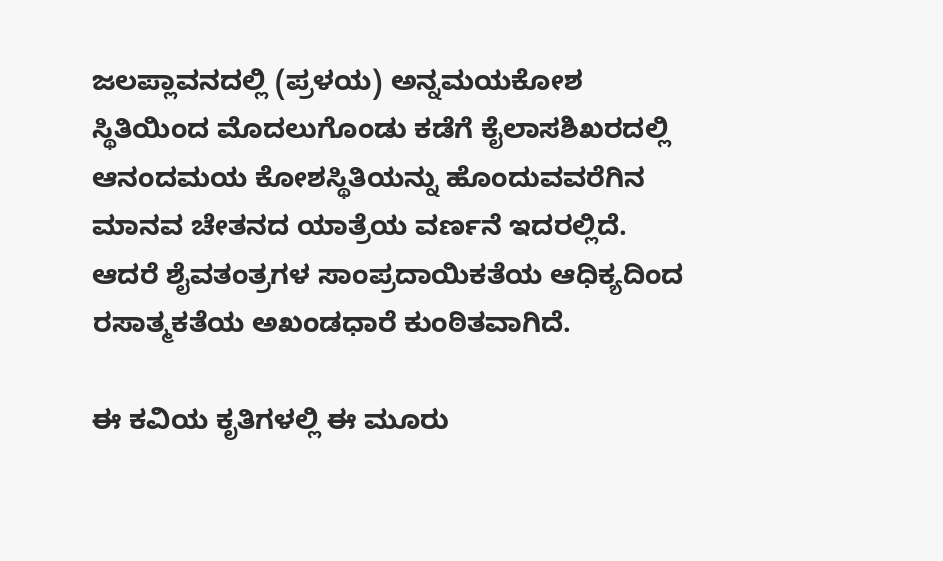ಜಲಪ್ಲಾವನದಲ್ಲಿ (ಪ್ರಳಯ) ಅನ್ನಮಯಕೋಶ ಸ್ಥಿತಿಯಿಂದ ಮೊದಲುಗೊಂಡು ಕಡೆಗೆ ಕೈಲಾಸಶಿಖರದಲ್ಲಿ ಆನಂದಮಯ ಕೋಶಸ್ಥಿತಿಯನ್ನು ಹೊಂದುವವರೆಗಿನ ಮಾನವ ಚೇತನದ ಯಾತ್ರೆಯ ವರ್ಣನೆ ಇದರಲ್ಲಿದೆ. ಆದರೆ ಶೈವತಂತ್ರಗಳ ಸಾಂಪ್ರದಾಯಿಕತೆಯ ಆಧಿಕ್ಯದಿಂದ ರಸಾತ್ಮಕತೆಯ ಅಖಂಡಧಾರೆ ಕುಂಠಿತವಾಗಿದೆ.

ಈ ಕವಿಯ ಕೃತಿಗಳಲ್ಲಿ ಈ ಮೂರು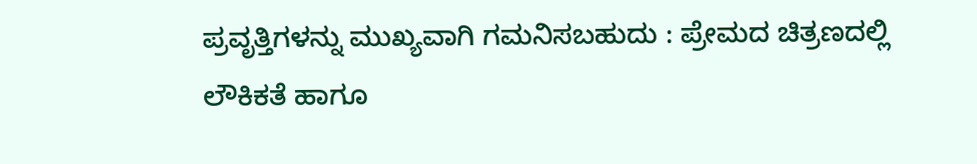ಪ್ರವೃತ್ತಿಗಳನ್ನು ಮುಖ್ಯವಾಗಿ ಗಮನಿಸಬಹುದು : ಪ್ರೇಮದ ಚಿತ್ರಣದಲ್ಲಿ ಲೌಕಿಕತೆ ಹಾಗೂ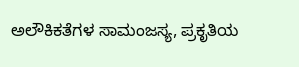ಅಲೌಕಿಕತೆಗಳ ಸಾಮಂಜಸ್ಯ, ಪ್ರಕೃತಿಯ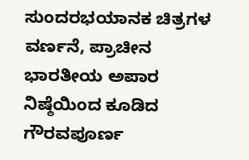ಸುಂದರಭಯಾನಕ ಚಿತ್ರಗಳ ವರ್ಣನೆ, ಪ್ರಾಚೀನ ಭಾರತೀಯ ಅಪಾರ ನಿಷ್ಠೆಯಿಂದ ಕೂಡಿದ ಗೌರವಪೂರ್ಣ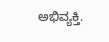ಅಭಿವ್ಯಕ್ತಿ.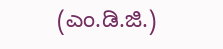(ಎಂ.ಡಿ.ಜಿ.)